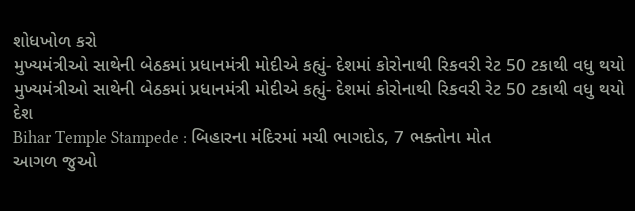શોધખોળ કરો
મુખ્યમંત્રીઓ સાથેની બેઠકમાં પ્રધાનમંત્રી મોદીએ કહ્યું- દેશમાં કોરોનાથી રિકવરી રેટ 50 ટકાથી વધુ થયો
મુખ્યમંત્રીઓ સાથેની બેઠકમાં પ્રધાનમંત્રી મોદીએ કહ્યું- દેશમાં કોરોનાથી રિકવરી રેટ 50 ટકાથી વધુ થયો
દેશ
Bihar Temple Stampede : બિહારના મંદિરમાં મચી ભાગદોડ, 7 ભક્તોના મોત
આગળ જુઓ